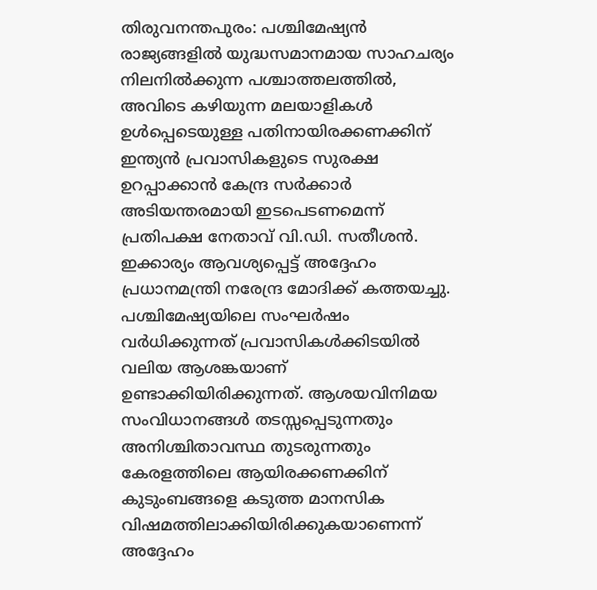തിരുവനന്തപുരം: പശ്ചിമേഷ്യൻ രാജ്യങ്ങളിൽ യുദ്ധസമാനമായ സാഹചര്യം നിലനിൽക്കുന്ന പശ്ചാത്തലത്തിൽ, അവിടെ കഴിയുന്ന മലയാളികൾ ഉൾപ്പെടെയുള്ള പതിനായിരക്കണക്കിന് ഇന്ത്യൻ പ്രവാസികളുടെ സുരക്ഷ ഉറപ്പാക്കാൻ കേന്ദ്ര സർക്കാർ അടിയന്തരമായി ഇടപെടണമെന്ന് പ്രതിപക്ഷ നേതാവ് വി.ഡി. സതീശൻ. ഇക്കാര്യം ആവശ്യപ്പെട്ട് അദ്ദേഹം പ്രധാനമന്ത്രി നരേന്ദ്ര മോദിക്ക് കത്തയച്ചു.
പശ്ചിമേഷ്യയിലെ സംഘർഷം വർധിക്കുന്നത് പ്രവാസികൾക്കിടയിൽ വലിയ ആശങ്കയാണ് ഉണ്ടാക്കിയിരിക്കുന്നത്. ആശയവിനിമയ സംവിധാനങ്ങൾ തടസ്സപ്പെടുന്നതും അനിശ്ചിതാവസ്ഥ തുടരുന്നതും കേരളത്തിലെ ആയിരക്കണക്കിന് കുടുംബങ്ങളെ കടുത്ത മാനസിക വിഷമത്തിലാക്കിയിരിക്കുകയാണെന്ന് അദ്ദേഹം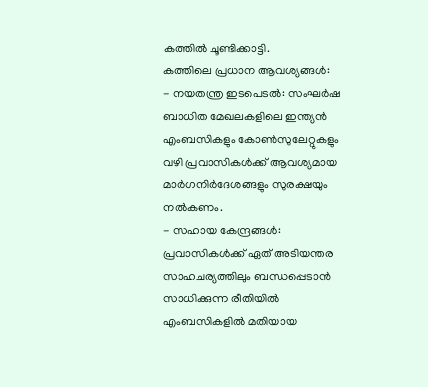കത്തിൽ ചൂണ്ടിക്കാട്ടി.
കത്തിലെ പ്രധാന ആവശ്യങ്ങൾ:
- നയതന്ത്ര ഇടപെടൽ: സംഘർഷ ബാധിത മേഖലകളിലെ ഇന്ത്യൻ എംബസികളും കോൺസുലേറ്റുകളും വഴി പ്രവാസികൾക്ക് ആവശ്യമായ മാർഗനിർദേശങ്ങളും സുരക്ഷയും നൽകണം.
- സഹായ കേന്ദ്രങ്ങൾ: പ്രവാസികൾക്ക് ഏത് അടിയന്തര സാഹചര്യത്തിലും ബന്ധപ്പെടാൻ സാധിക്കുന്ന രീതിയിൽ എംബസികളിൽ മതിയായ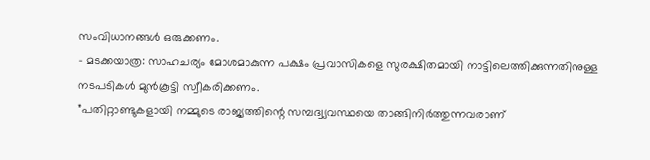സംവിധാനങ്ങൾ ഒരുക്കണം.
- മടക്കയാത്ര: സാഹചര്യം മോശമാകുന്ന പക്ഷം പ്രവാസികളെ സുരക്ഷിതമായി നാട്ടിലെത്തിക്കുന്നതിനുള്ള നടപടികൾ മുൻകൂട്ടി സ്വീകരിക്കണം.
”പതിറ്റാണ്ടുകളായി നമ്മുടെ രാജ്യത്തിന്റെ സമ്പദ്വ്യവസ്ഥയെ താങ്ങിനിർത്തുന്നവരാണ്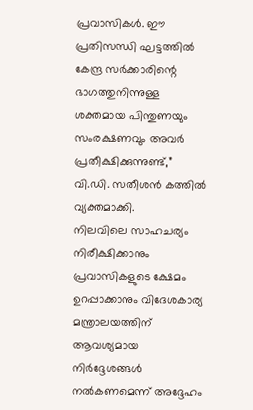പ്രവാസികൾ. ഈ പ്രതിസന്ധി ഘട്ടത്തിൽ കേന്ദ്ര സർക്കാരിന്റെ ഭാഗത്തുനിന്നുള്ള ശക്തമായ പിന്തുണയും സംരക്ഷണവും അവർ പ്രതീക്ഷിക്കുന്നുണ്ട്,” വി.ഡി. സതീശൻ കത്തിൽ വ്യക്തമാക്കി.
നിലവിലെ സാഹചര്യം നിരീക്ഷിക്കാനും പ്രവാസികളുടെ ക്ഷേമം ഉറപ്പാക്കാനും വിദേശകാര്യ മന്ത്രാലയത്തിന് ആവശ്യമായ നിർദ്ദേശങ്ങൾ നൽകണമെന്ന് അദ്ദേഹം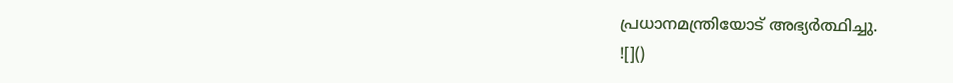പ്രധാനമന്ത്രിയോട് അഭ്യർത്ഥിച്ചു.
![]()